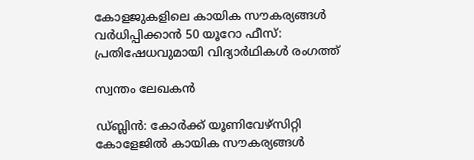കോളജുകളിലെ കായിക സൗകര്യങ്ങൾ വർധിപ്പിക്കാൻ 50 യൂറോ ഫീസ്: പ്രതിഷേധവുമായി വിദ്യാർഥികൾ രംഗത്ത്

സ്വന്തം ലേഖകൻ

ഡ്ബ്ലിൻ: കോർക്ക് യൂണിവേഴ്‌സിറ്റി കോളേജിൽ കായിക സൗകര്യങ്ങൾ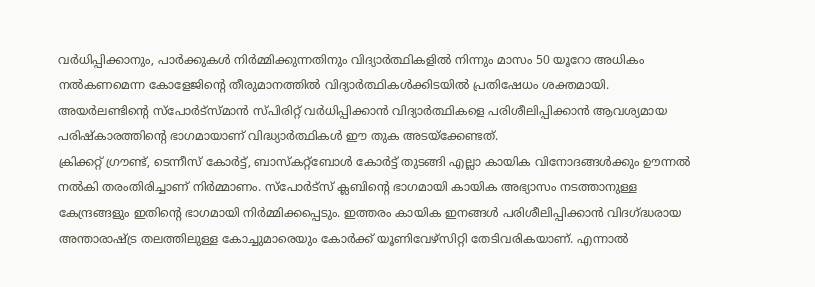വർധിപ്പിക്കാനും, പാർക്കുകൾ നിർമ്മിക്കുന്നതിനും വിദ്യാർത്ഥികളിൽ നിന്നും മാസം 50 യൂറോ അധികം നൽകണമെന്ന കോളേജിന്റെ തീരുമാനത്തിൽ വിദ്യാർത്ഥികൾക്കിടയിൽ പ്രതിഷേധം ശക്തമായി. അയർലണ്ടിന്റെ സ്‌പോർട്‌സ്മാൻ സ്പിരിറ്റ് വർധിപ്പിക്കാൻ വിദ്യാർത്ഥികളെ പരിശീലിപ്പിക്കാൻ ആവശ്യമായ പരിഷ്‌കാരത്തിന്റെ ഭാഗമായാണ് വിദ്ധ്യാർത്ഥികൾ ഈ തുക അടയ്‌ക്കേണ്ടത്.
ക്രിക്കറ്റ് ഗ്രൗണ്ട്, ടെന്നീസ് കോർട്ട്, ബാസ്‌കറ്റ്‌ബോൾ കോർട്ട് തുടങ്ങി എല്ലാ കായിക വിനോദങ്ങൾക്കും ഊന്നൽ നൽകി തരംതിരിച്ചാണ് നിർമ്മാണം. സ്‌പോർട്‌സ് ക്ലബിന്റെ ഭാഗമായി കായിക അഭ്യാസം നടത്താനുള്ള കേന്ദ്രങ്ങളും ഇതിന്റെ ഭാഗമായി നിർമ്മിക്കപ്പെടും. ഇത്തരം കായിക ഇനങ്ങൾ പരിശീലിപ്പിക്കാൻ വിദഗ്ദ്ധരായ അന്താരാഷ്ട്ര തലത്തിലുള്ള കോച്ചുമാരെയും കോർക്ക് യൂണിവേഴ്‌സിറ്റി തേടിവരികയാണ്. എന്നാൽ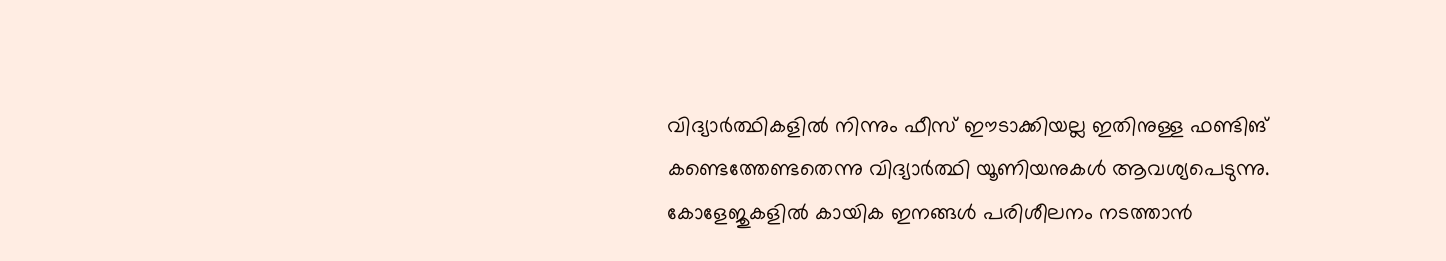വിദ്യാർത്ഥികളിൽ നിന്നും ഫീസ് ഈടാക്കിയല്ല ഇതിനുള്ള ഫണ്ടിങ് കണ്ടെത്തേണ്ടതെന്നു വിദ്യാർത്ഥി യൂണിയനുകൾ ആവശ്യപെടുന്നു. കോളേജുകളിൽ കായിക ഇനങ്ങൾ പരിശീലനം നടത്താൻ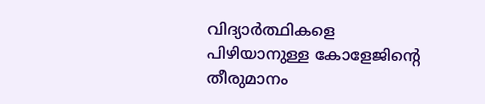വിദ്യാർത്ഥികളെ പിഴിയാനുള്ള കോളേജിന്റെ തീരുമാനം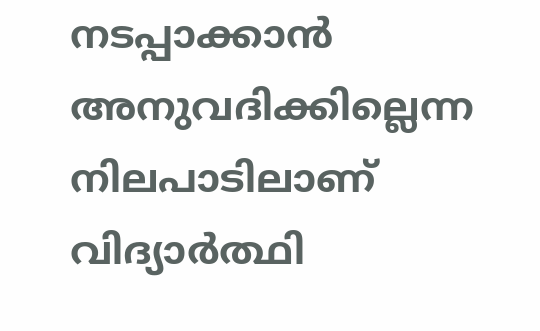നടപ്പാക്കാൻ അനുവദിക്കില്ലെന്ന നിലപാടിലാണ് വിദ്യാർത്ഥി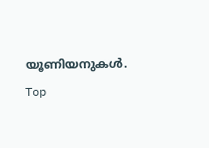യൂണിയനുകൾ.
Top